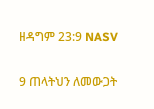ዘዳግም 23:9 NASV

9 ጠላትህን ለመውጋት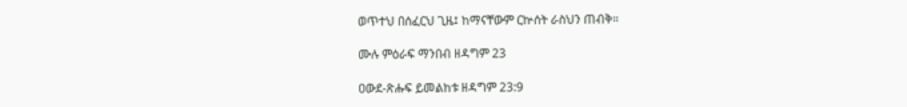ወጥተህ በሰፈርህ ጊዜ፤ ከማናቸውም ርኵሰት ራስህን ጠብቅ።

ሙሉ ምዕራፍ ማንበብ ዘዳግም 23

ዐውደ-ጽሑፍ ይመልከቱ ዘዳግም 23:9